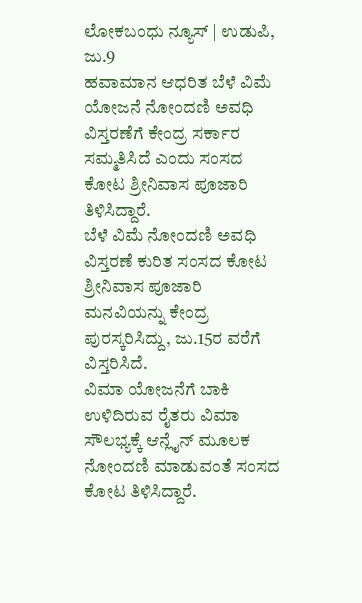ಲೋಕಬಂಧು ನ್ಯೂಸ್ | ಉಡುಪಿ, ಜು.9
ಹವಾಮಾನ ಆಧರಿತ ಬೆಳೆ ವಿಮೆ ಯೋಜನೆ ನೋಂದಣಿ ಅವಧಿ ವಿಸ್ತರಣೆಗೆ ಕೇಂದ್ರ ಸರ್ಕಾರ ಸಮ್ಮತಿಸಿದೆ ಎಂದು ಸಂಸದ ಕೋಟ ಶ್ರೀನಿವಾಸ ಪೂಜಾರಿ ತಿಳಿಸಿದ್ದಾರೆ.
ಬೆಳೆ ವಿಮೆ ನೋಂದಣಿ ಅವಧಿ ವಿಸ್ತರಣೆ ಕುರಿತ ಸಂಸದ ಕೋಟ ಶ್ರೀನಿವಾಸ ಪೂಜಾರಿ ಮನವಿಯನ್ನು ಕೇಂದ್ರ ಪುರಸ್ಕರಿಸಿದ್ದು, ಜು.15ರ ವರೆಗೆ ವಿಸ್ತರಿಸಿದೆ.
ವಿಮಾ ಯೋಜನೆಗೆ ಬಾಕಿ ಉಳಿದಿರುವ ರೈತರು ವಿಮಾ ಸೌಲಭ್ಯಕ್ಕೆ ಆನ್ಲೈನ್ ಮೂಲಕ ನೋಂದಣಿ ಮಾಡುವಂತೆ ಸಂಸದ ಕೋಟ ತಿಳಿಸಿದ್ದಾರೆ.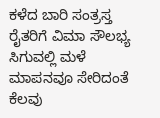ಕಳೆದ ಬಾರಿ ಸಂತ್ರಸ್ತ ರೈತರಿಗೆ ವಿಮಾ ಸೌಲಭ್ಯ ಸಿಗುವಲ್ಲಿ ಮಳೆ ಮಾಪನವೂ ಸೇರಿದಂತೆ ಕೆಲವು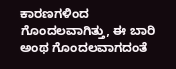ಕಾರಣಗಳಿಂದ ಗೊಂದಲವಾಗಿತ್ತು, ಈ ಬಾರಿ ಅಂಥ ಗೊಂದಲವಾಗದಂತೆ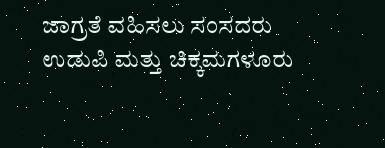ಜಾಗ್ರತೆ ವಹಿಸಲು ಸಂಸದರು ಉಡುಪಿ ಮತ್ತು ಚಿಕ್ಕಮಗಳೂರು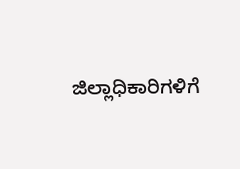ಜಿಲ್ಲಾಧಿಕಾರಿಗಳಿಗೆ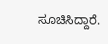ಸೂಚಿಸಿದ್ದಾರೆ.